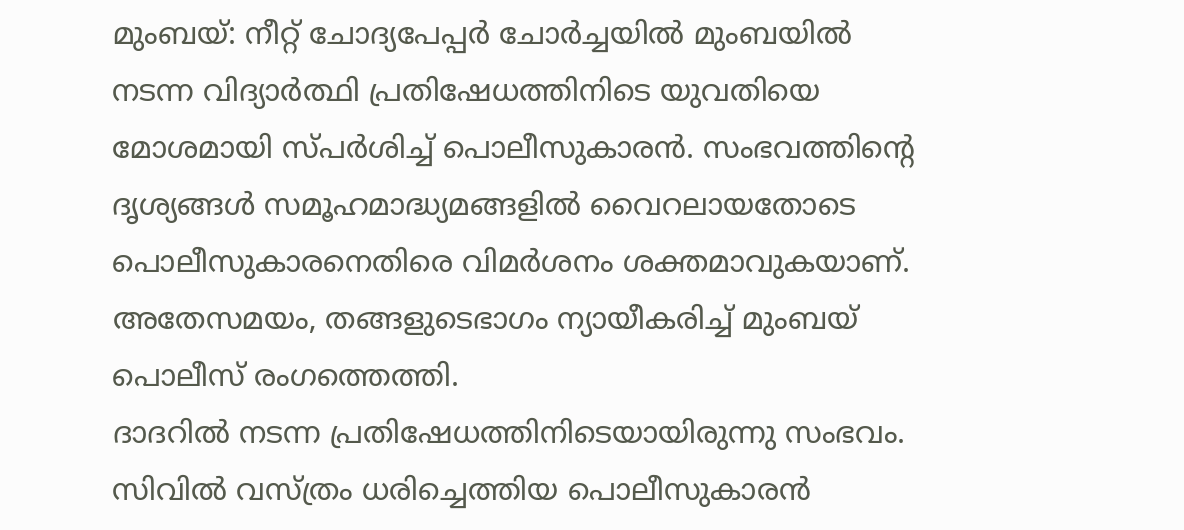മുംബയ്: നീറ്റ് ചോദ്യപേപ്പർ ചോർച്ചയിൽ മുംബയിൽ നടന്ന വിദ്യാർത്ഥി പ്രതിഷേധത്തിനിടെ യുവതിയെ മോശമായി സ്പർശിച്ച് പൊലീസുകാരൻ. സംഭവത്തിന്റെ ദൃശ്യങ്ങൾ സമൂഹമാദ്ധ്യമങ്ങളിൽ വൈറലായതോടെ പൊലീസുകാരനെതിരെ വിമർശനം ശക്തമാവുകയാണ്. അതേസമയം, തങ്ങളുടെഭാഗം ന്യായീകരിച്ച് മുംബയ് പൊലീസ് രംഗത്തെത്തി.
ദാദറിൽ നടന്ന പ്രതിഷേധത്തിനിടെയായിരുന്നു സംഭവം. സിവിൽ വസ്ത്രം ധരിച്ചെത്തിയ പൊലീസുകാരൻ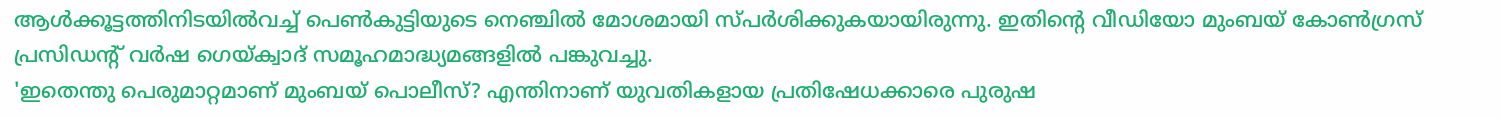ആൾക്കൂട്ടത്തിനിടയിൽവച്ച് പെൺകുട്ടിയുടെ നെഞ്ചിൽ മോശമായി സ്പർശിക്കുകയായിരുന്നു. ഇതിന്റെ വീഡിയോ മുംബയ് കോൺഗ്രസ് പ്രസിഡന്റ് വർഷ ഗെയ്ക്വാദ് സമൂഹമാദ്ധ്യമങ്ങളിൽ പങ്കുവച്ചു.
'ഇതെന്തു പെരുമാറ്റമാണ് മുംബയ് പൊലീസ്? എന്തിനാണ് യുവതികളായ പ്രതിഷേധക്കാരെ പുരുഷ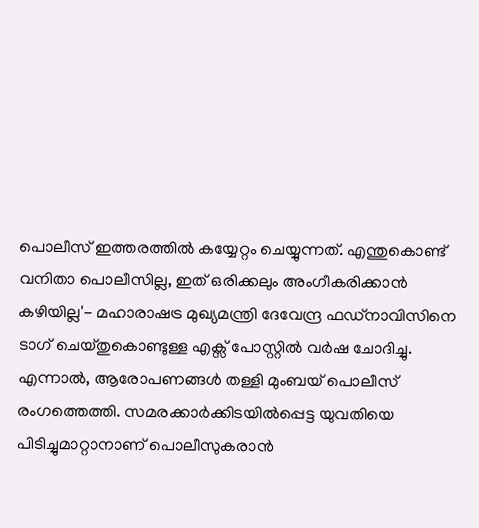പൊലീസ് ഇത്തരത്തിൽ കയ്യേറ്റം ചെയ്യുന്നത്. എന്തുകൊണ്ട് വനിതാ പൊലീസില്ല, ഇത് ഒരിക്കലും അംഗീകരിക്കാൻ കഴിയില്ല'- മഹാരാഷട്ര മുഖ്യമന്ത്രി ദേവേന്ദ്ര ഫഡ്നാവിസിനെ ടാഗ് ചെയ്തുകൊണ്ടുള്ള എക്സ് പോസ്റ്റിൽ വർഷ ചോദിച്ചു.
എന്നാൽ, ആരോപണങ്ങൾ തള്ളി മുംബയ് പൊലീസ് രംഗത്തെത്തി. സമരക്കാർക്കിടയിൽപ്പെട്ട യുവതിയെ പിടിച്ചുമാറ്റാനാണ് പൊലീസുകരാൻ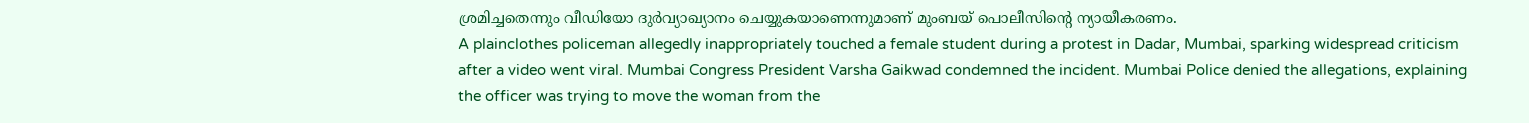ശ്രമിച്ചതെന്നും വീഡിയോ ദുർവ്യാഖ്യാനം ചെയ്യുകയാണെന്നുമാണ് മുംബയ് പൊലീസിന്റെ ന്യായീകരണം.
A plainclothes policeman allegedly inappropriately touched a female student during a protest in Dadar, Mumbai, sparking widespread criticism after a video went viral. Mumbai Congress President Varsha Gaikwad condemned the incident. Mumbai Police denied the allegations, explaining the officer was trying to move the woman from the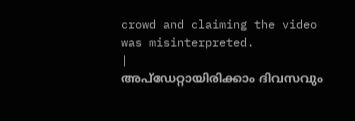crowd and claiming the video was misinterpreted.
|
അപ്ഡേറ്റായിരിക്കാം ദിവസവും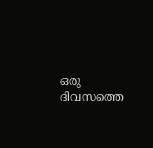ഒരു ദിവസത്തെ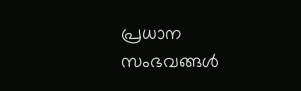പ്രധാന സംഭവങ്ങൾ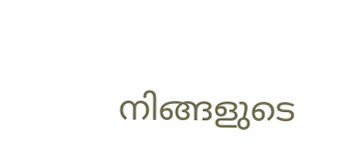നിങ്ങളുടെ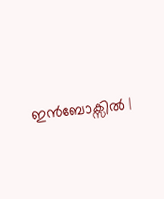ഇൻബോക്സിൽ |